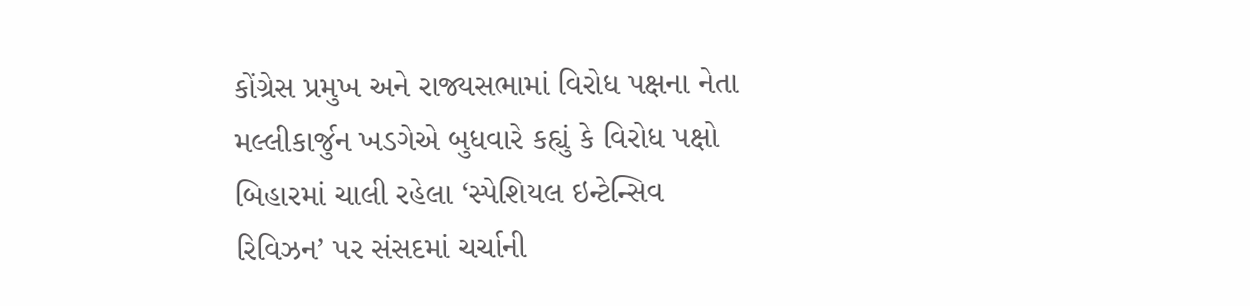કોંગ્રેસ પ્રમુખ અને રાજ્યસભામાં વિરોધ પક્ષના નેતા મલ્લીકાર્જુન ખડગેએ બુધવારે કહ્યું કે વિરોધ પક્ષો બિહારમાં ચાલી રહેલા ‘સ્પેશિયલ ઇન્ટેન્સિવ રિવિઝન’ પર સંસદમાં ચર્ચાની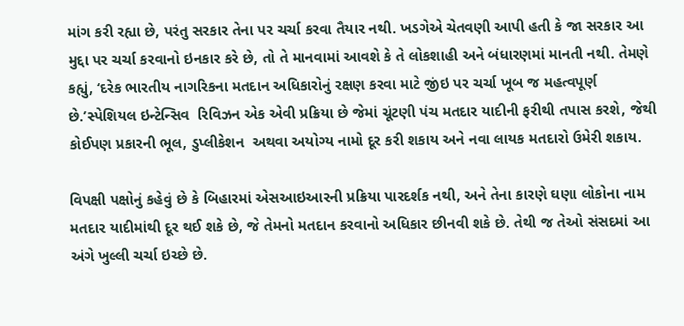માંગ કરી રહ્યા છે, પરંતુ સરકાર તેના પર ચર્ચા કરવા તૈયાર નથી. ખડગેએ ચેતવણી આપી હતી કે જા સરકાર આ મુદ્દા પર ચર્ચા કરવાનો ઇનકાર કરે છે, તો તે માનવામાં આવશે કે તે લોકશાહી અને બંધારણમાં માનતી નથી. તેમણે કહ્યું, ‘દરેક ભારતીય નાગરિકના મતદાન અધિકારોનું રક્ષણ કરવા માટે જીંઇ પર ચર્ચા ખૂબ જ મહત્વપૂર્ણ છે.’સ્પેશિયલ ઇન્ટેન્સિવ  રિવિઝન એક એવી પ્રક્રિયા છે જેમાં ચૂંટણી પંચ મતદાર યાદીની ફરીથી તપાસ કરશે, જેથી કોઈપણ પ્રકારની ભૂલ, ડુપ્લીકેશન  અથવા અયોગ્ય નામો દૂર કરી શકાય અને નવા લાયક મતદારો ઉમેરી શકાય.

વિપક્ષી પક્ષોનું કહેવું છે કે બિહારમાં એસઆઇઆરની પ્રક્રિયા પારદર્શક નથી, અને તેના કારણે ઘણા લોકોના નામ મતદાર યાદીમાંથી દૂર થઈ શકે છે, જે તેમનો મતદાન કરવાનો અધિકાર છીનવી શકે છે. તેથી જ તેઓ સંસદમાં આ અંગે ખુલ્લી ચર્ચા ઇચ્છે છે.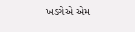ખડગેએ એમ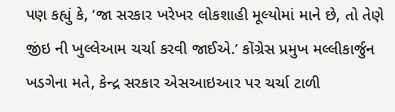પણ કહ્યું કે, ‘જા સરકાર ખરેખર લોકશાહી મૂલ્યોમાં માને છે, તો તેણે જીંઇ ની ખુલ્લેઆમ ચર્ચા કરવી જાઈએ.’ કોંગ્રેસ પ્રમુખ મલ્લીકાર્જુન ખડગેના મતે, કેન્દ્ર સરકાર એસઆઇઆર પર ચર્ચા ટાળી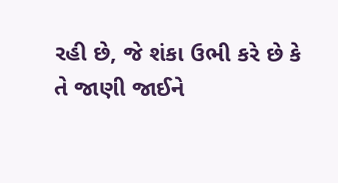રહી છે, જે શંકા ઉભી કરે છે કે તે જાણી જાઈને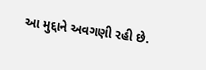આ મુદ્દાને અવગણી રહી છે.